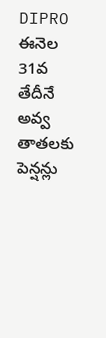DIPRO
ఈనెల 31వ తేదీనే అవ్వ తాతలకు పెన్షన్లు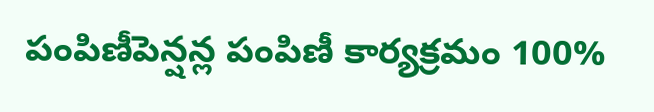పంపిణీపెన్షన్ల పంపిణీ కార్యక్రమం 100%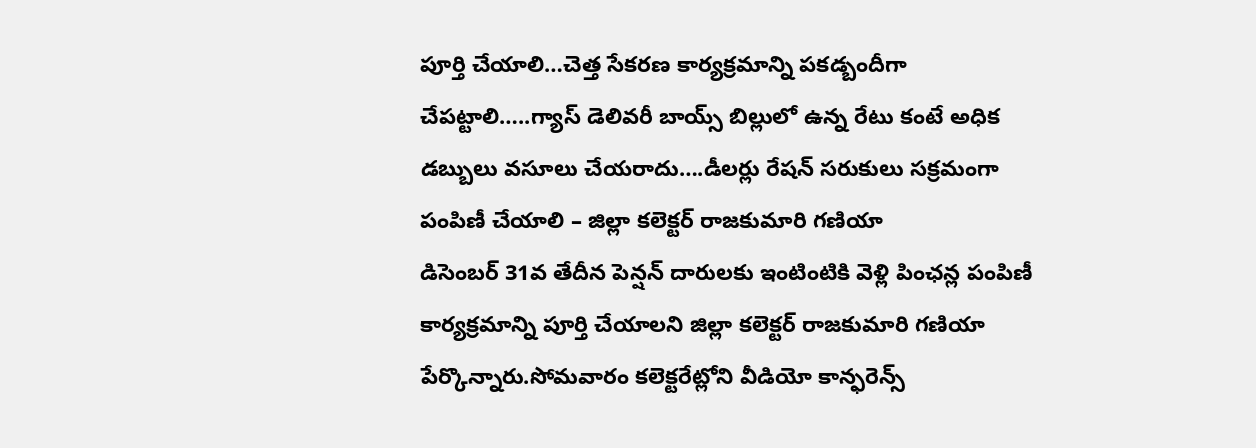పూర్తి చేయాలి…చెత్త సేకరణ కార్యక్రమాన్ని పకడ్బందీగా చేపట్టాలి…..గ్యాస్ డెలివరీ బాయ్స్ బిల్లులో ఉన్న రేటు కంటే అధిక డబ్బులు వసూలు చేయరాదు….డీలర్లు రేషన్ సరుకులు సక్రమంగా పంపిణీ చేయాలి – జిల్లా కలెక్టర్ రాజకుమారి గణియా
డిసెంబర్ 31వ తేదీన పెన్షన్ దారులకు ఇంటింటికి వెళ్లి పింఛన్ల పంపిణీ కార్యక్రమాన్ని పూర్తి చేయాలని జిల్లా కలెక్టర్ రాజకుమారి గణియా పేర్కొన్నారు.సోమవారం కలెక్టరేట్లోని వీడియో కాన్ఫరెన్స్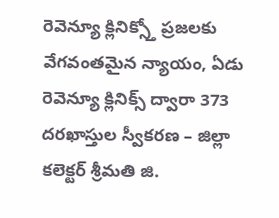రెవెన్యూ క్లినిక్స్తో ప్రజలకు వేగవంతమైన న్యాయం, ఏడు రెవెన్యూ క్లినిక్స్ ద్వారా 373 దరఖాస్తుల స్వీకరణ – జిల్లా కలెక్టర్ శ్రీమతి జి.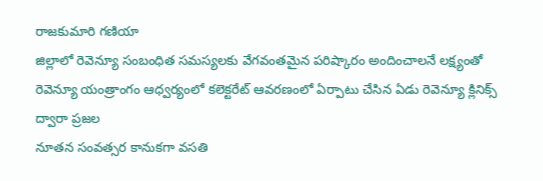రాజకుమారి గణియా
జిల్లాలో రెవెన్యూ సంబంధిత సమస్యలకు వేగవంతమైన పరిష్కారం అందించాలనే లక్ష్యంతో రెవెన్యూ యంత్రాంగం ఆధ్వర్యంలో కలెక్టరేట్ ఆవరణంలో ఏర్పాటు చేసిన ఏడు రెవెన్యూ క్లినిక్స్ ద్వారా ప్రజల
నూతన సంవత్సర కానుకగా వసతి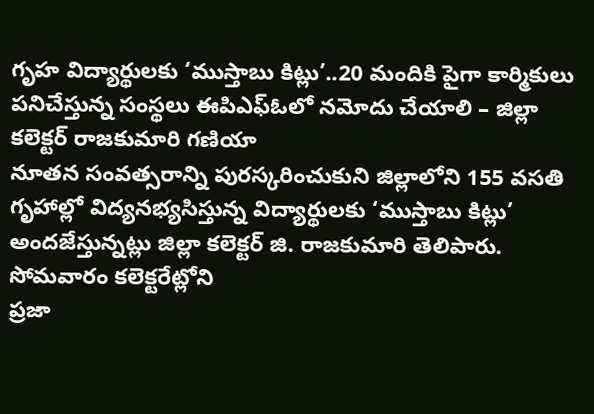గృహ విద్యార్థులకు ‘ముస్తాబు కిట్లు’..20 మందికి పైగా కార్మికులు పనిచేస్తున్న సంస్థలు ఈపిఎఫ్ఓలో నమోదు చేయాలి – జిల్లా కలెక్టర్ రాజకుమారి గణియా
నూతన సంవత్సరాన్ని పురస్కరించుకుని జిల్లాలోని 155 వసతి గృహాల్లో విద్యనభ్యసిస్తున్న విద్యార్థులకు ‘ముస్తాబు కిట్లు’ అందజేస్తున్నట్లు జిల్లా కలెక్టర్ జి. రాజకుమారి తెలిపారు. సోమవారం కలెక్టరేట్లోని
ప్రజా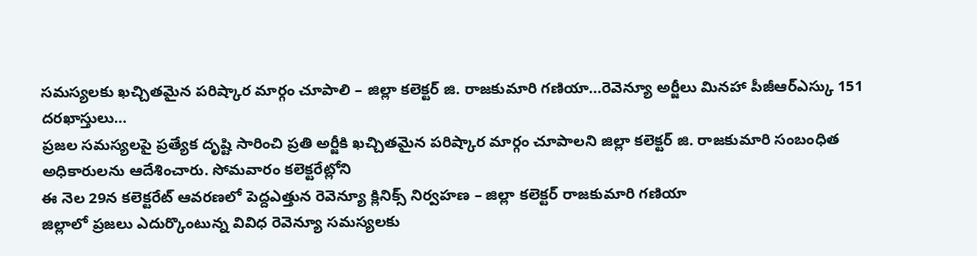సమస్యలకు ఖచ్చితమైన పరిష్కార మార్గం చూపాలి – జిల్లా కలెక్టర్ జి. రాజకుమారి గణియా…రెవెన్యూ అర్జీలు మినహా పీజీఆర్ఎస్కు 151 దరఖాస్తులు…
ప్రజల సమస్యలపై ప్రత్యేక దృష్టి సారించి ప్రతి అర్జీకి ఖచ్చితమైన పరిష్కార మార్గం చూపాలని జిల్లా కలెక్టర్ జి. రాజకుమారి సంబంధిత అధికారులను ఆదేశించారు. సోమవారం కలెక్టరేట్లోని
ఈ నెల 29న కలెక్టరేట్ ఆవరణలో పెద్దఎత్తున రెవెన్యూ క్లినిక్స్ నిర్వహణ – జిల్లా కలెక్టర్ రాజకుమారి గణియా
జిల్లాలో ప్రజలు ఎదుర్కొంటున్న వివిధ రెవెన్యూ సమస్యలకు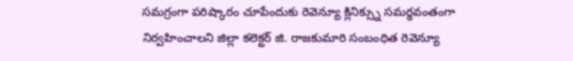సమగ్రంగా పరిష్కారం చూపేందుకు రెవెన్యూ క్లినిక్స్ను సమర్థవంతంగా నిర్వహించాలని జిల్లా కలెక్టర్ జి. రాజకుమారి సంబంధిత రెవెన్యూ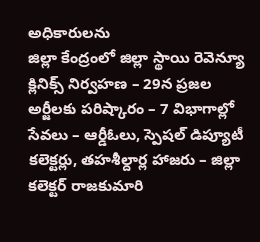అధికారులను
జిల్లా కేంద్రంలో జిల్లా స్థాయి రెవెన్యూ క్లినిక్స్ నిర్వహణ – 29న ప్రజల అర్జీలకు పరిష్కారం – 7 విభాగాల్లో సేవలు – ఆర్డీఓలు, స్పెషల్ డిప్యూటీ కలెక్టర్లు, తహశీల్దార్ల హాజరు – జిల్లా కలెక్టర్ రాజకుమారి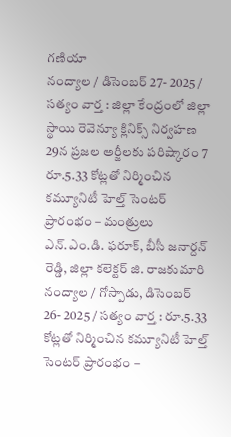గణియా
నంద్యాల / డిసెంబర్ 27- 2025 / సత్యం వార్త : జిల్లా కేంద్రంలో జిల్లా స్థాయి రెవెన్యూ క్లినిక్స్ నిర్వహణ 29న ప్రజల అర్జీలకు పరిష్కారం 7
రూ.5.33 కోట్లతో నిర్మించిన కమ్యూనిటీ హెల్త్ సెంటర్ ప్రారంభం – మంత్రులు ఎన్.ఎం.డి. ఫరూక్, బీసీ జనార్దన్ రెడ్డి, జిల్లా కలెక్టర్ జి. రాజకుమారి
నంద్యాల / గోస్పాడు, డిసెంబర్ 26- 2025 / సత్యం వార్త : రూ.5.33 కోట్లతో నిర్మించిన కమ్యూనిటీ హెల్త్ సెంటర్ ప్రారంభం –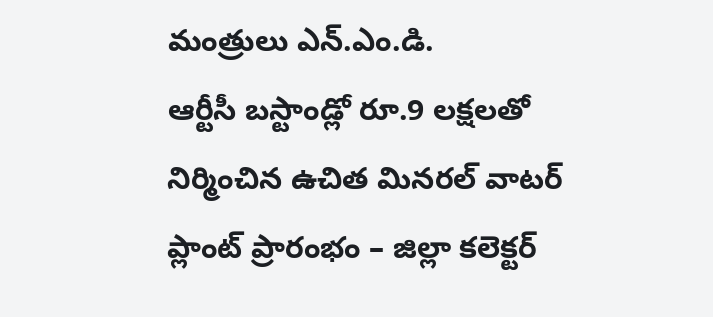మంత్రులు ఎన్.ఎం.డి.
ఆర్టీసీ బస్టాండ్లో రూ.9 లక్షలతో నిర్మించిన ఉచిత మినరల్ వాటర్ ప్లాంట్ ప్రారంభం – జిల్లా కలెక్టర్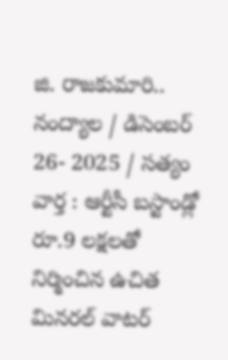జి. రాజకుమారి..
నంద్యాల / డిసెంబర్ 26- 2025 / సత్యం వార్త : ఆర్టీసీ బస్టాండ్లో రూ.9 లక్షలతో నిర్మించిన ఉచిత మినరల్ వాటర్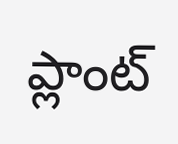ప్లాంట్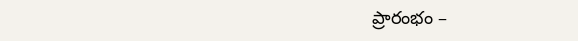ప్రారంభం –